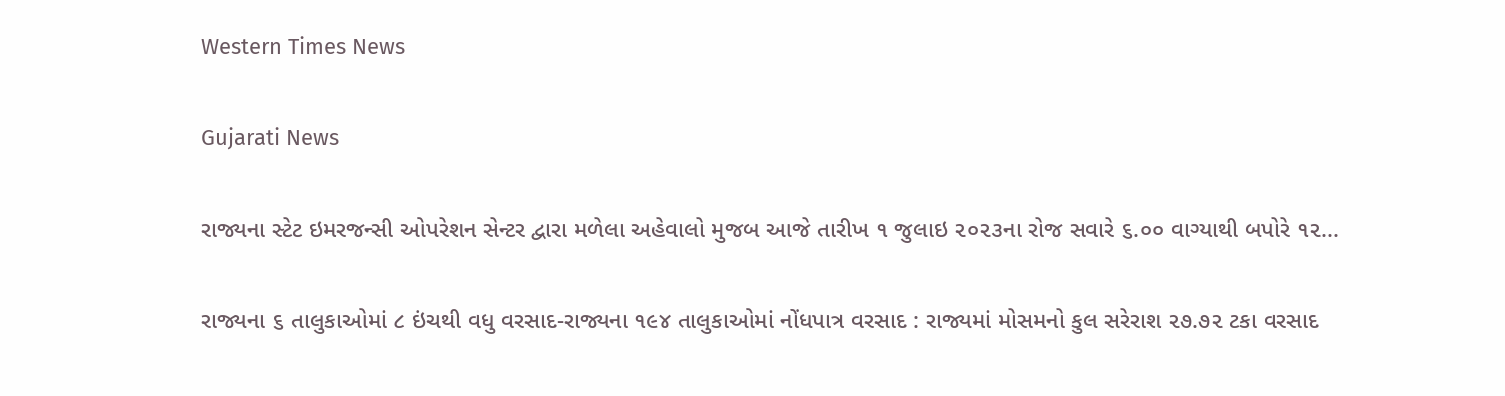Western Times News

Gujarati News

રાજ્યના સ્ટેટ ઇમરજન્સી ઓપરેશન સેન્ટર દ્વારા મળેલા અહેવાલો મુજબ આજે તારીખ ૧ જુલાઇ ૨૦૨૩ના રોજ સવારે ૬.૦૦ વાગ્યાથી બપોરે ૧૨...

રાજ્યના ૬ તાલુકાઓમાં ૮ ઇંચથી વધુ વરસાદ-રાજ્યના ૧૯૪ તાલુકાઓમાં નોંધપાત્ર વરસાદ : રાજ્યમાં મોસમનો કુલ સરેરાશ ૨૭.૭૨ ટકા વરસાદ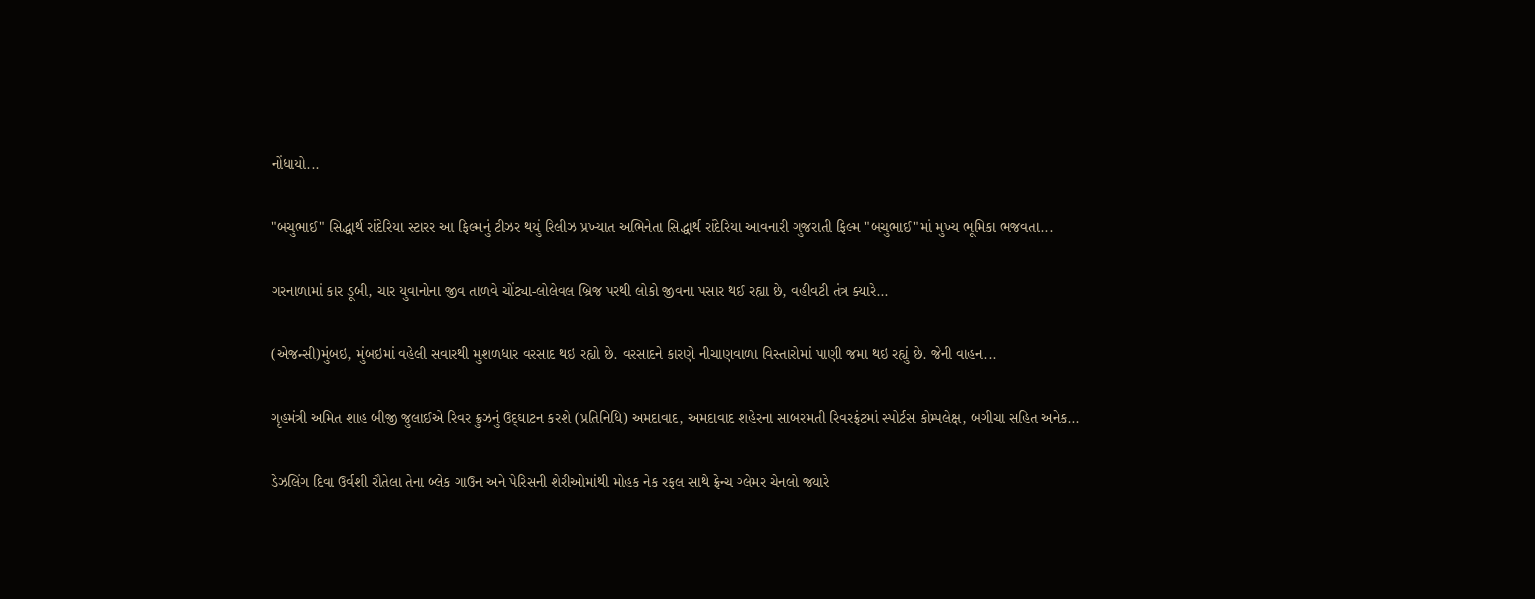નોંધાયો...

"બચુભાઈ" સિદ્ધાર્થ રાંદેરિયા સ્ટારર આ ફિલ્મનું ટીઝર થયું રિલીઝ પ્રખ્યાત અભિનેતા સિદ્ધાર્થ રાંદેરિયા આવનારી ગુજરાતી ફિલ્મ "બચુભાઈ"માં મુખ્ય ભૂમિકા ભજવતા...

ગરનાળામાં કાર ડૂબી, ચાર યુવાનોના જીવ તાળવે ચોંટ્યા-લોલેવલ બ્રિજ પરથી લોકો જીવના પસાર થઈ રહ્યા છે, વહીવટી તંત્ર ક્યારે...

(એજન્સી)મુંબઇ, મુંબઇમાં વહેલી સવારથી મુશળધાર વરસાદ થઇ રહ્યો છે. વરસાદને કારણે નીચાણવાળા વિસ્તારોમાં પાણી જમા થઇ રહ્યું છે. જેની વાહન...

ગૃહમંત્રી અમિત શાહ બીજી જુલાઈએ રિવર ક્રુઝનું ઉદ્‌ઘાટન કરશે (પ્રતિનિધિ) અમદાવાદ, અમદાવાદ શહેરના સાબરમતી રિવરફ્રંટમાં સ્પોર્ટસ કોમ્પલેક્ષ, બગીચા સહિત અનેક...

ડેઝલિંગ દિવા ઉર્વશી રૌતેલા તેના બ્લેક ગાઉન અને પેરિસની શેરીઓમાંથી મોહક નેક રફલ સાથે ફ્રેન્ચ ગ્લેમર ચેનલો જ્યારે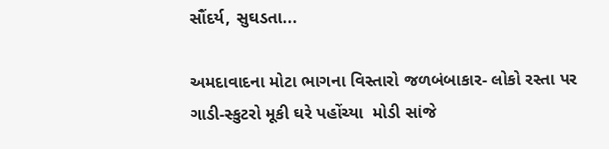સૌંદર્ય, સુઘડતા...

અમદાવાદના મોટા ભાગના વિસ્તારો જળબંબાકાર- લોકો રસ્તા પર ગાડી-સ્કુટરો મૂકી ઘરે પહોંચ્યા  મોડી સાંજે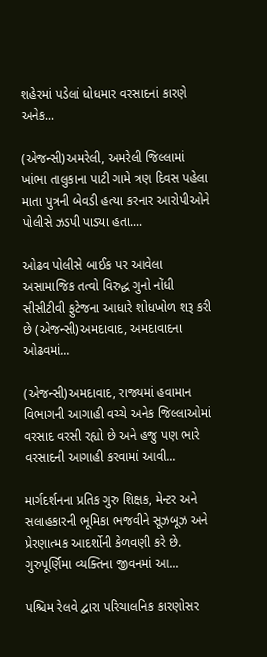શહેરમાં પડેલાં ધોધમાર વરસાદનાં કારણે અનેક...

(એજન્સી)અમરેલી, અમરેલી જિલ્લામાં ખાંભા તાલુકાના પાટી ગામે ત્રણ દિવસ પહેલા માતા પુત્રની બેવડી હત્યા કરનાર આરોપીઓને પોલીસે ઝડપી પાડ્યા હતા....

ઓઢવ પોલીસે બાઈક પર આવેલા અસામાજિક તત્વો વિરુદ્ધ ગુનો નોંધી સીસીટીવી ફુટેજના આધારે શોધખોળ શરૂ કરી છે (એજન્સી)અમદાવાદ, અમદાવાદના ઓઢવમાં...

(એજન્સી)અમદાવાદ, રાજ્યમાં હવામાન વિભાગની આગાહી વચ્ચે અનેક જિલ્લાઓમાં વરસાદ વરસી રહ્યો છે અને હજુ પણ ભારે વરસાદની આગાહી કરવામાં આવી...

માર્ગદર્શનના પ્રતિક ગુરુ શિક્ષક, મેન્ટર અને સલાહકારની ભૂમિકા ભજવીને સૂઝબૂઝ અને પ્રેરણાત્મક આદર્શોની કેળવણી કરે છે. ગુરુપૂર્ણિમા વ્યક્તિના જીવનમાં આ...

પશ્ચિમ રેલવે દ્વારા પરિચાલનિક કારણોસર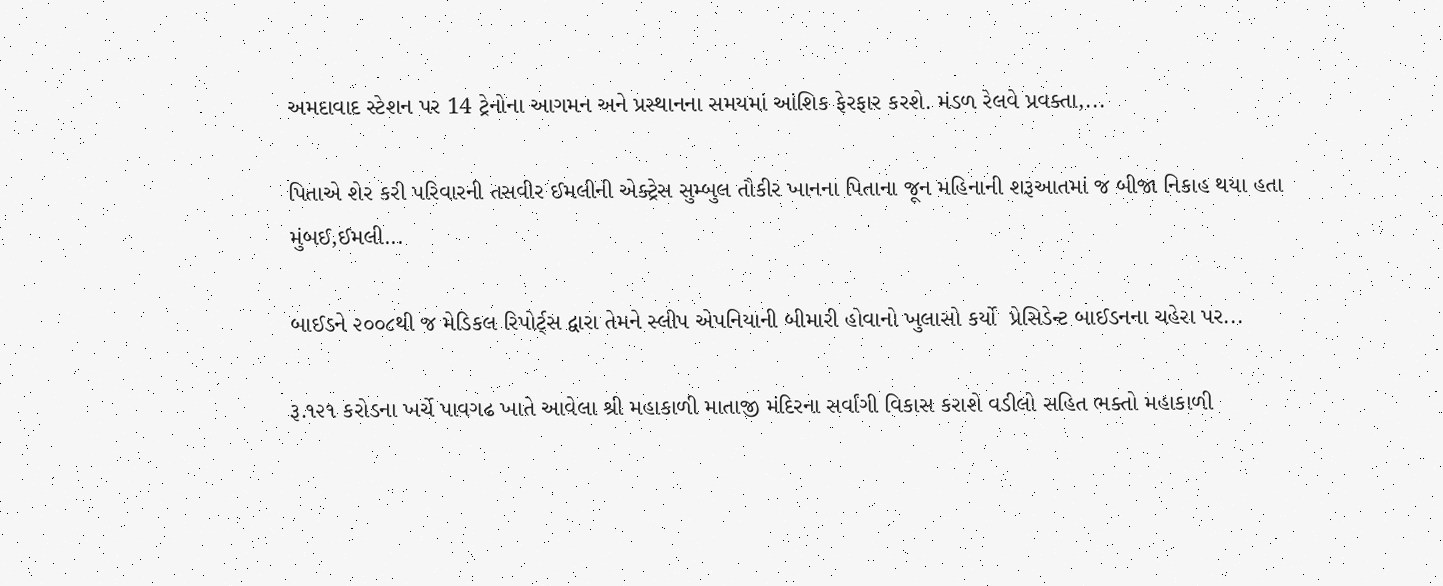અમદાવાદ સ્ટેશન પર 14 ટ્રેનોના આગમન અને પ્રસ્થાનના સમયમાં આંશિક ફેરફાર કરશે. મંડળ રેલવે પ્રવક્તા,...

પિતાએ શેર કરી પરિવારની તસવીર ઈમલીની એક્ટ્રેસ સુમ્બુલ તૌકીર ખાનના પિતાના જૂન મહિનાની શરૂઆતમાં જ બીજા નિકાહ થયા હતા મુંબઈ,ઈમલી...

બાઈડને ૨૦૦૮થી જ મેડિકલ રિપોર્ટ્‌સ દ્વારા તેમને સ્લીપ એપનિયાની બીમારી હોવાનો ખુલાસો કર્યો  પ્રેસિડેન્ટ બાઈડનના ચહેરા પર...

રૂ.૧૨૧ કરોડના ખર્ચે પાવગઢ ખાતે આવેલા શ્રી મહાકાળી માતાજી મંદિરના સર્વાંગી વિકાસ કરાશે વડીલો સહિત ભક્તો મહાકાળી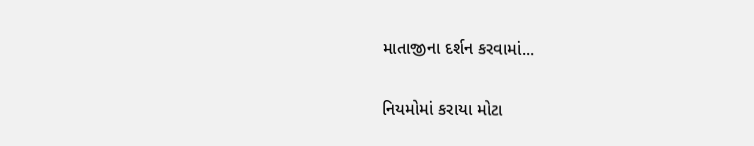માતાજીના દર્શન કરવામાં...

નિયમોમાં કરાયા મોટા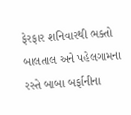ફેરફાર શનિવારથી ભક્તો બાલતાલ અને પહેલગામના રસ્તે બાબા બર્ફાનીના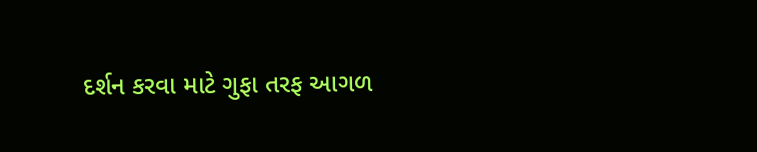દર્શન કરવા માટે ગુફા તરફ આગળ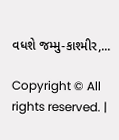વધશે જમ્મુ-કાશ્મીર,...

Copyright © All rights reserved. |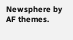Newsphere by AF themes.